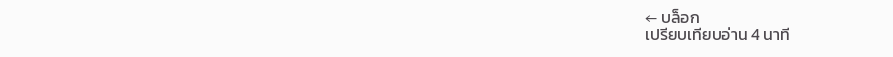← บล็อก
เปรียบเทียบอ่าน 4 นาที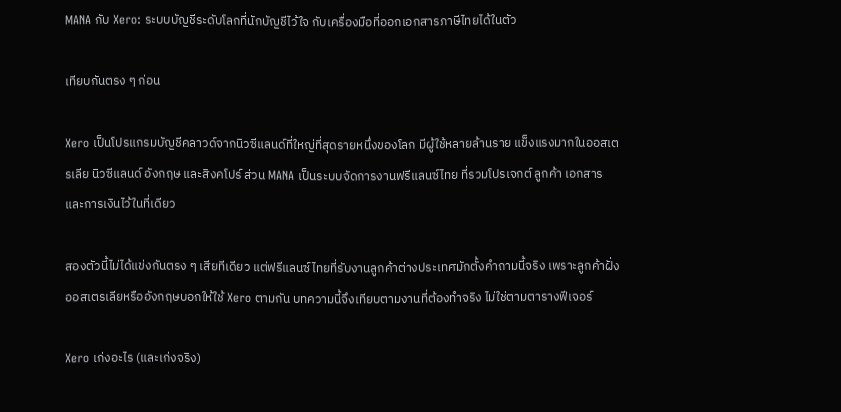MANA กับ Xero: ระบบบัญชีระดับโลกที่นักบัญชีไว้ใจ กับเครื่องมือที่ออกเอกสารภาษีไทยได้ในตัว

เทียบกันตรง ๆ ก่อน

Xero เป็นโปรแกรมบัญชีคลาวด์จากนิวซีแลนด์ที่ใหญ่ที่สุดรายหนึ่งของโลก มีผู้ใช้หลายล้านราย แข็งแรงมากในออสเตรเลีย นิวซีแลนด์ อังกฤษ และสิงคโปร์ ส่วน MANA เป็นระบบจัดการงานฟรีแลนซ์ไทย ที่รวมโปรเจกต์ ลูกค้า เอกสาร และการเงินไว้ในที่เดียว

สองตัวนี้ไม่ได้แข่งกันตรง ๆ เสียทีเดียว แต่ฟรีแลนซ์ไทยที่รับงานลูกค้าต่างประเทศมักตั้งคำถามนี้จริง เพราะลูกค้าฝั่งออสเตรเลียหรืออังกฤษบอกให้ใช้ Xero ตามกัน บทความนี้จึงเทียบตามงานที่ต้องทำจริง ไม่ใช่ตามตารางฟีเจอร์

Xero เก่งอะไร (และเก่งจริง)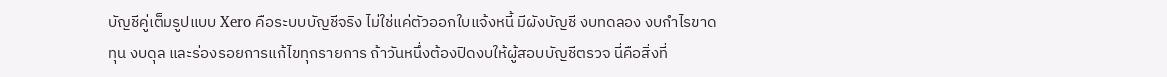บัญชีคู่เต็มรูปแบบ Xero คือระบบบัญชีจริง ไม่ใช่แค่ตัวออกใบแจ้งหนี้ มีผังบัญชี งบทดลอง งบกำไรขาดทุน งบดุล และร่องรอยการแก้ไขทุกรายการ ถ้าวันหนึ่งต้องปิดงบให้ผู้สอบบัญชีตรวจ นี่คือสิ่งที่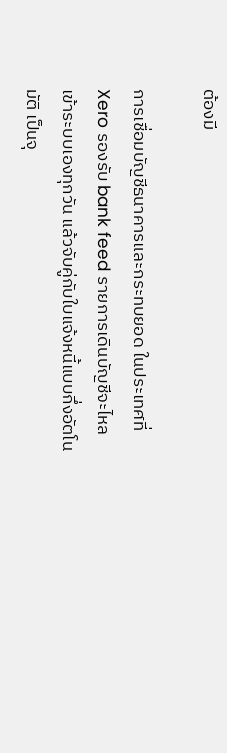ต้องมี

การเชื่อมบัญชีธนาคารและกระทบยอด ในประเทศที่ Xero รองรับ bank feed รายการเดินบัญชีจะไหลเข้าระบบเองทุกวัน แล้วจับคู่กับใบแจ้งหนี้แบบกึ่งอัตโนมัติ เป็นจุ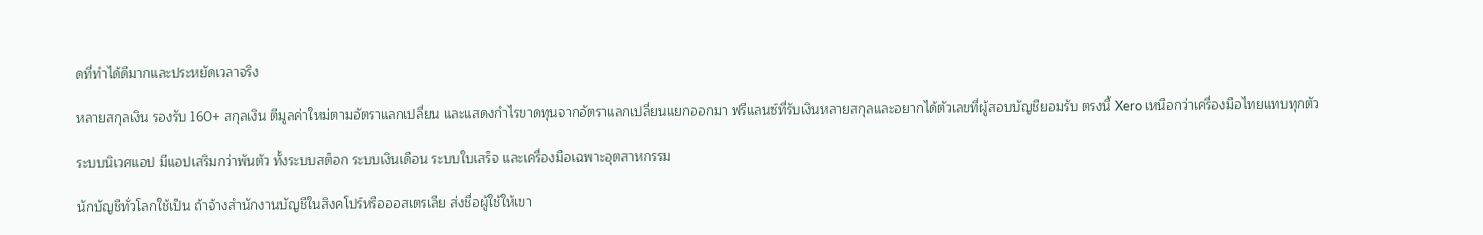ดที่ทำได้ดีมากและประหยัดเวลาจริง

หลายสกุลเงิน รองรับ 160+ สกุลเงิน ตีมูลค่าใหม่ตามอัตราแลกเปลี่ยน และแสดงกำไรขาดทุนจากอัตราแลกเปลี่ยนแยกออกมา ฟรีแลนซ์ที่รับเงินหลายสกุลและอยากได้ตัวเลขที่ผู้สอบบัญชียอมรับ ตรงนี้ Xero เหนือกว่าเครื่องมือไทยแทบทุกตัว

ระบบนิเวศแอป มีแอปเสริมกว่าพันตัว ทั้งระบบสต็อก ระบบเงินเดือน ระบบใบเสร็จ และเครื่องมือเฉพาะอุตสาหกรรม

นักบัญชีทั่วโลกใช้เป็น ถ้าจ้างสำนักงานบัญชีในสิงคโปร์หรือออสเตรเลีย ส่งชื่อผู้ใช้ให้เขา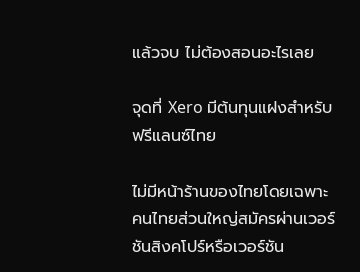แล้วจบ ไม่ต้องสอนอะไรเลย

จุดที่ Xero มีต้นทุนแฝงสำหรับฟรีแลนซ์ไทย

ไม่มีหน้าร้านของไทยโดยเฉพาะ คนไทยส่วนใหญ่สมัครผ่านเวอร์ชันสิงคโปร์หรือเวอร์ชัน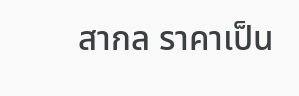สากล ราคาเป็น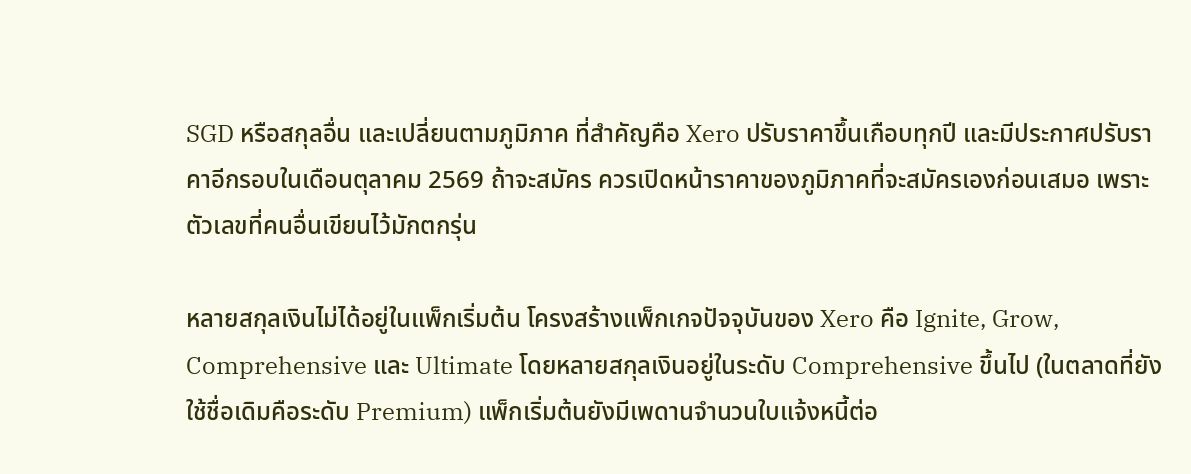SGD หรือสกุลอื่น และเปลี่ยนตามภูมิภาค ที่สำคัญคือ Xero ปรับราคาขึ้นเกือบทุกปี และมีประกาศปรับราคาอีกรอบในเดือนตุลาคม 2569 ถ้าจะสมัคร ควรเปิดหน้าราคาของภูมิภาคที่จะสมัครเองก่อนเสมอ เพราะตัวเลขที่คนอื่นเขียนไว้มักตกรุ่น

หลายสกุลเงินไม่ได้อยู่ในแพ็กเริ่มต้น โครงสร้างแพ็กเกจปัจจุบันของ Xero คือ Ignite, Grow, Comprehensive และ Ultimate โดยหลายสกุลเงินอยู่ในระดับ Comprehensive ขึ้นไป (ในตลาดที่ยังใช้ชื่อเดิมคือระดับ Premium) แพ็กเริ่มต้นยังมีเพดานจำนวนใบแจ้งหนี้ต่อ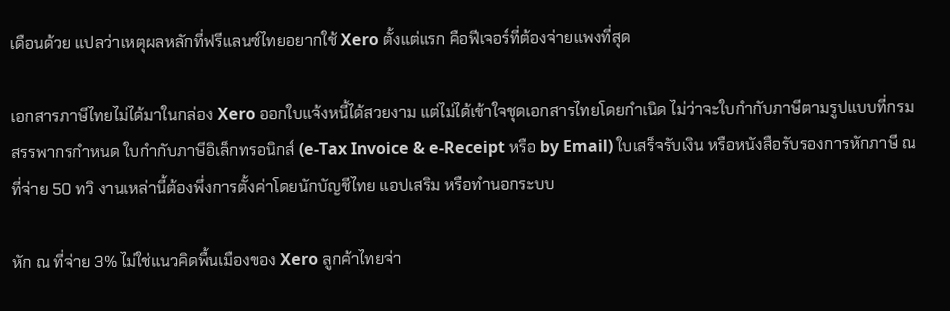เดือนด้วย แปลว่าเหตุผลหลักที่ฟรีแลนซ์ไทยอยากใช้ Xero ตั้งแต่แรก คือฟีเจอร์ที่ต้องจ่ายแพงที่สุด

เอกสารภาษีไทยไม่ได้มาในกล่อง Xero ออกใบแจ้งหนี้ได้สวยงาม แต่ไม่ได้เข้าใจชุดเอกสารไทยโดยกำเนิด ไม่ว่าจะใบกำกับภาษีตามรูปแบบที่กรมสรรพากรกำหนด ใบกำกับภาษีอิเล็กทรอนิกส์ (e-Tax Invoice & e-Receipt หรือ by Email) ใบเสร็จรับเงิน หรือหนังสือรับรองการหักภาษี ณ ที่จ่าย 50 ทวิ งานเหล่านี้ต้องพึ่งการตั้งค่าโดยนักบัญชีไทย แอปเสริม หรือทำนอกระบบ

หัก ณ ที่จ่าย 3% ไม่ใช่แนวคิดพื้นเมืองของ Xero ลูกค้าไทยจ่า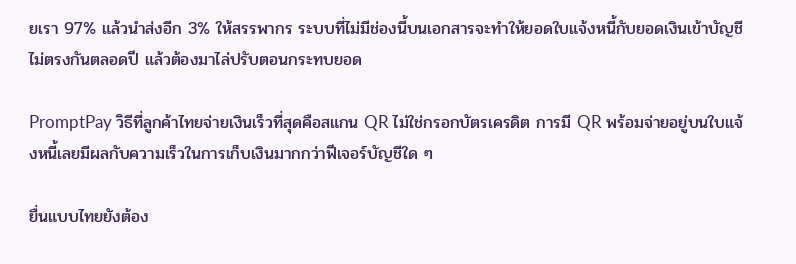ยเรา 97% แล้วนำส่งอีก 3% ให้สรรพากร ระบบที่ไม่มีช่องนี้บนเอกสารจะทำให้ยอดใบแจ้งหนี้กับยอดเงินเข้าบัญชีไม่ตรงกันตลอดปี แล้วต้องมาไล่ปรับตอนกระทบยอด

PromptPay วิธีที่ลูกค้าไทยจ่ายเงินเร็วที่สุดคือสแกน QR ไม่ใช่กรอกบัตรเครดิต การมี QR พร้อมจ่ายอยู่บนใบแจ้งหนี้เลยมีผลกับความเร็วในการเก็บเงินมากกว่าฟีเจอร์บัญชีใด ๆ

ยื่นแบบไทยยังต้อง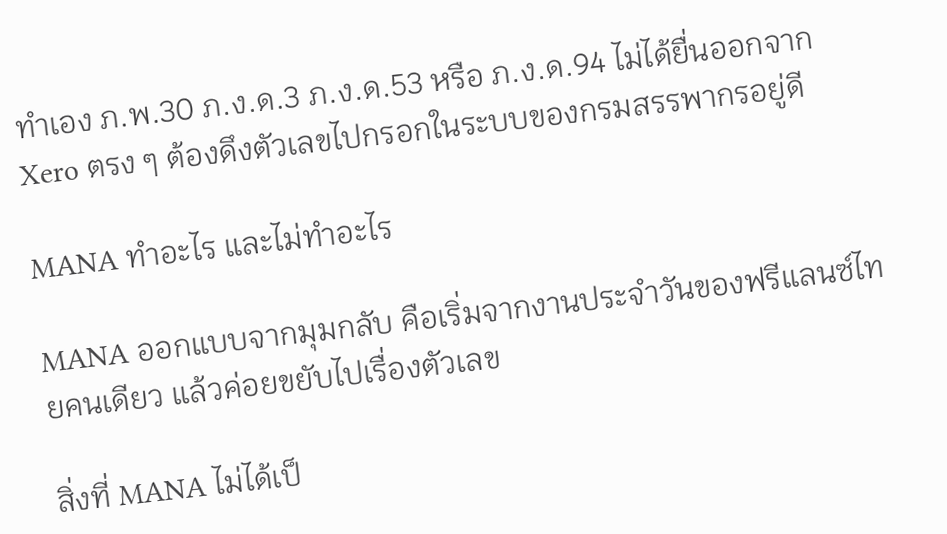ทำเอง ภ.พ.30 ภ.ง.ด.3 ภ.ง.ด.53 หรือ ภ.ง.ด.94 ไม่ได้ยื่นออกจาก Xero ตรง ๆ ต้องดึงตัวเลขไปกรอกในระบบของกรมสรรพากรอยู่ดี

MANA ทำอะไร และไม่ทำอะไร

MANA ออกแบบจากมุมกลับ คือเริ่มจากงานประจำวันของฟรีแลนซ์ไทยคนเดียว แล้วค่อยขยับไปเรื่องตัวเลข

สิ่งที่ MANA ไม่ได้เป็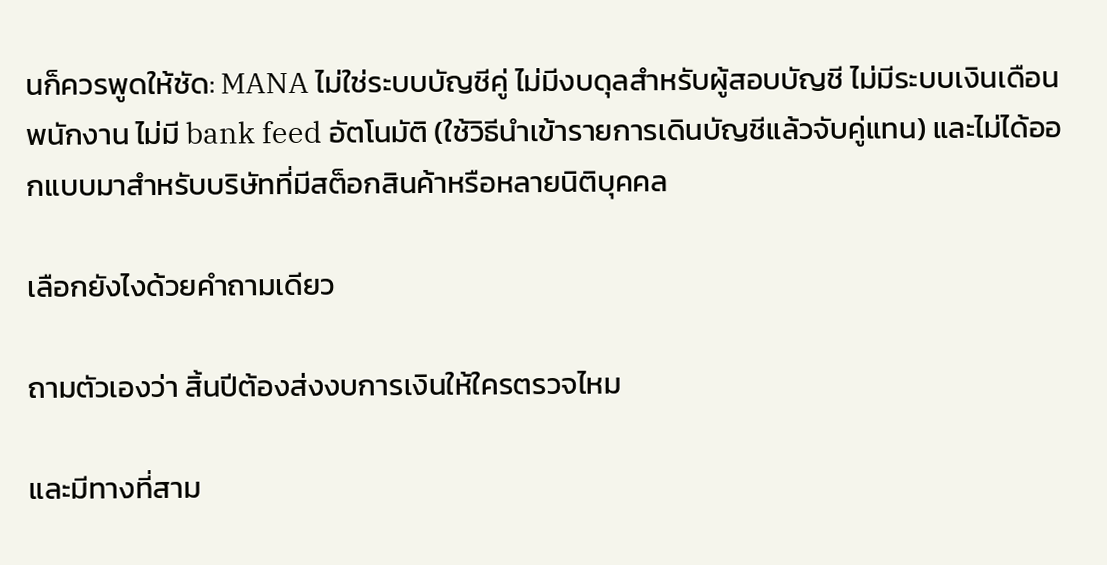นก็ควรพูดให้ชัด: MANA ไม่ใช่ระบบบัญชีคู่ ไม่มีงบดุลสำหรับผู้สอบบัญชี ไม่มีระบบเงินเดือนพนักงาน ไม่มี bank feed อัตโนมัติ (ใช้วิธีนำเข้ารายการเดินบัญชีแล้วจับคู่แทน) และไม่ได้ออกแบบมาสำหรับบริษัทที่มีสต็อกสินค้าหรือหลายนิติบุคคล

เลือกยังไงด้วยคำถามเดียว

ถามตัวเองว่า สิ้นปีต้องส่งงบการเงินให้ใครตรวจไหม

และมีทางที่สาม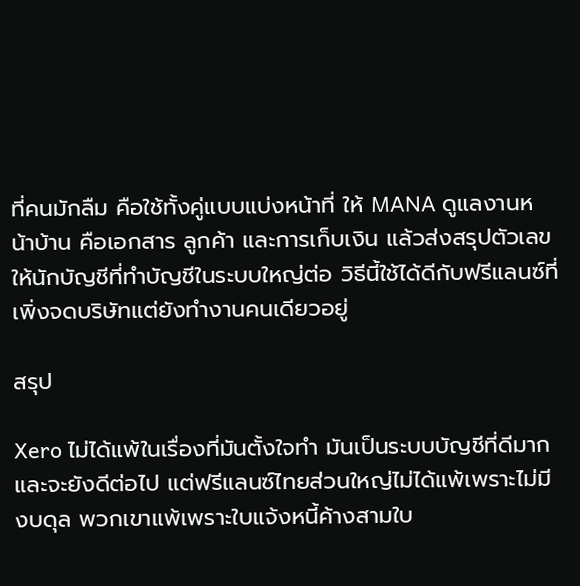ที่คนมักลืม คือใช้ทั้งคู่แบบแบ่งหน้าที่ ให้ MANA ดูแลงานหน้าบ้าน คือเอกสาร ลูกค้า และการเก็บเงิน แล้วส่งสรุปตัวเลขให้นักบัญชีที่ทำบัญชีในระบบใหญ่ต่อ วิธีนี้ใช้ได้ดีกับฟรีแลนซ์ที่เพิ่งจดบริษัทแต่ยังทำงานคนเดียวอยู่

สรุป

Xero ไม่ได้แพ้ในเรื่องที่มันตั้งใจทำ มันเป็นระบบบัญชีที่ดีมากและจะยังดีต่อไป แต่ฟรีแลนซ์ไทยส่วนใหญ่ไม่ได้แพ้เพราะไม่มีงบดุล พวกเขาแพ้เพราะใบแจ้งหนี้ค้างสามใบ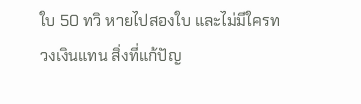ใบ 50 ทวิ หายไปสองใบ และไม่มีใครทวงเงินแทน สิ่งที่แก้ปัญ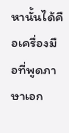หานั้นได้คือเครื่องมือที่พูดภาษาเอก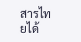สารไทยได้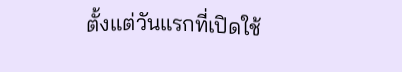ตั้งแต่วันแรกที่เปิดใช้